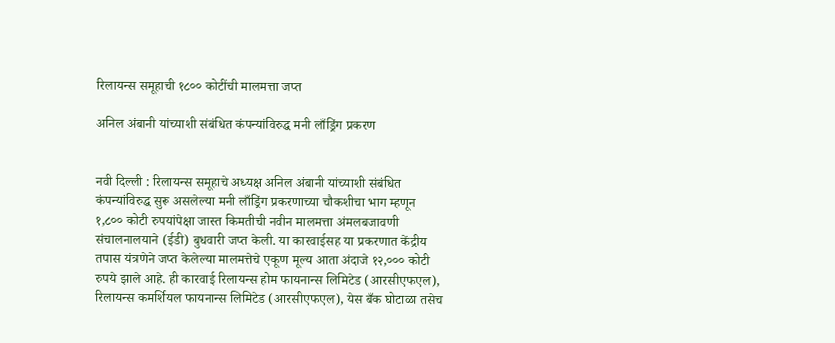रिलायन्स समूहाची १८०० कोटींची मालमत्ता जप्त

अनिल अंबानी यांच्याशी संबंधित कंपन्यांविरुद्ध मनी लाँड्रिंग प्रकरण


नवी दिल्ली : रिलायन्स समूहाचे अध्यक्ष अनिल अंबानी यांच्याशी संबंधित कंपन्यांविरुद्ध सुरू असलेल्या मनी लाँड्रिंग प्रकरणाच्या चौकशीचा भाग म्हणून १,८०० कोटी रुपयांपेक्षा जास्त किमतीची नवीन मालमत्ता अंमलबजावणी संचालनालयाने (ईडी) बुधवारी जप्त केली. या कारवाईसह या प्रकरणात केंद्रीय तपास यंत्रणेने जप्त केलेल्या मालमत्तेचे एकूण मूल्य आता अंदाजे १२,००० कोटी रुपये झाले आहे. ही कारवाई रिलायन्स होम फायनान्स लिमिटेड (आरसीएफएल), रिलायन्स कमर्शियल फायनान्स लिमिटेड (आरसीएफएल), येस बँक घोटाळा तसेच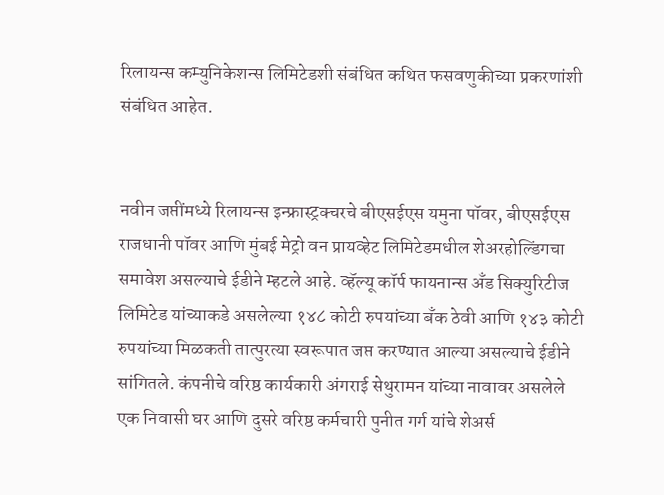रिलायन्स कम्युनिकेशन्स लिमिटेडशी संबंधित कथित फसवणुकीच्या प्रकरणांशी संबंधित आहेत.


नवीन जप्तींमध्ये रिलायन्स इन्फ्रास्ट्रक्चरचे बीएसईएस यमुना पॉवर, बीएसईएस राजधानी पॉवर आणि मुंबई मेट्रो वन प्रायव्हेट लिमिटेडमधील शेअरहोल्डिंगचा समावेश असल्याचे ईडीने म्हटले आहे. व्हॅल्यू कॉर्प फायनान्स अँड सिक्युरिटीज लिमिटेड यांच्याकडे असलेल्या १४८ कोटी रुपयांच्या बँक ठेवी आणि १४३ कोटी रुपयांच्या मिळकती तात्पुरत्या स्वरूपात जप्त करण्यात आल्या असल्याचे ईडीने सांगितले. कंपनीचे वरिष्ठ कार्यकारी अंगराई सेथुरामन यांच्या नावावर असलेले एक निवासी घर आणि दुसरे वरिष्ठ कर्मचारी पुनीत गर्ग यांचे शेअर्स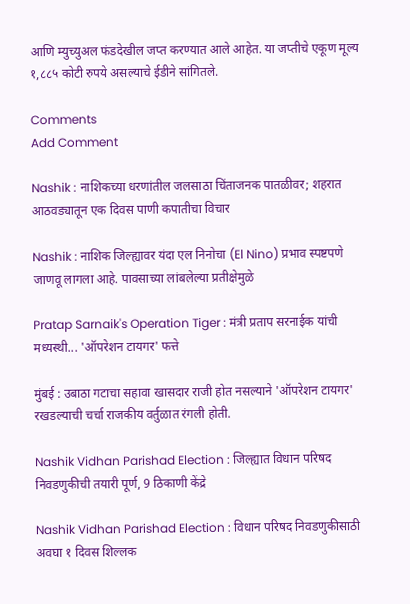आणि म्युच्युअल फंडदेखील जप्त करण्यात आले आहेत. या जप्तीचे एकूण मूल्य १,८८५ कोटी रुपये असल्याचे ईडीने सांगितले.

Comments
Add Comment

Nashik : नाशिकच्या धरणांतील जलसाठा चिंताजनक पातळीवर; शहरात आठवड्यातून एक दिवस पाणी कपातीचा विचार

Nashik : नाशिक जिल्ह्यावर यंदा एल निनोचा (El Nino) प्रभाव स्पष्टपणे जाणवू लागला आहे. पावसाच्या लांबलेल्या प्रतीक्षेमुळे

Pratap Sarnaik's Operation Tiger : मंत्री प्रताप सरनाईक यांची मध्यस्थी... 'ऑपरेशन टायगर' फत्ते

मुंबई : उबाठा गटाचा सहावा खासदार राजी होत नसल्याने 'ऑपरेशन टायगर' रखडल्याची चर्चा राजकीय वर्तुळात रंगली होती.

Nashik Vidhan Parishad Election : जिल्ह्यात विधान परिषद निवडणुकीची तयारी पूर्ण, 9 ठिकाणी केंद्रे

Nashik Vidhan Parishad Election : विधान परिषद निवडणुकीसाठी अवघा १ दिवस शिल्लक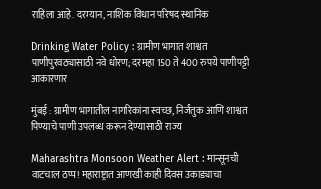राहिला आहे. दरम्यान, नाशिक विधान परिषद स्थानिक

Drinking Water Policy : ग्रामीण भागात शाश्वत पाणीपुरवठ्यासाठी नवे धोरण; दरमहा 150 ते 400 रुपये पाणीपट्टी आकारणार

मुंबई : ग्रामीण भागातील नागरिकांना स्वच्छ, निर्जंतुक आणि शाश्वत पिण्याचे पाणी उपलब्ध करून देण्यासाठी राज्य

Maharashtra Monsoon Weather Alert : मान्सूनची वाटचाल ठप्प! महाराष्ट्रात आणखी काही दिवस उकाड्याचा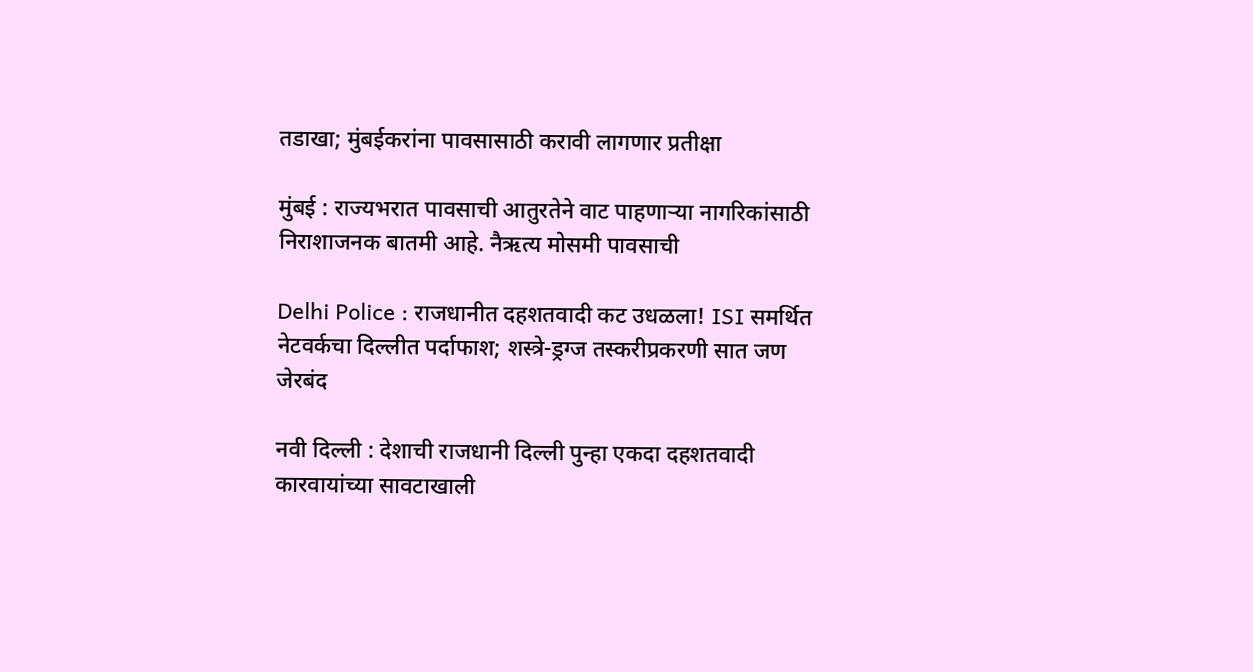तडाखा; मुंबईकरांना पावसासाठी करावी लागणार प्रतीक्षा

मुंबई : राज्यभरात पावसाची आतुरतेने वाट पाहणाऱ्या नागरिकांसाठी निराशाजनक बातमी आहे. नैऋत्य मोसमी पावसाची

Delhi Police : राजधानीत दहशतवादी कट उधळला! ISI समर्थित नेटवर्कचा दिल्लीत पर्दाफाश; शस्त्रे-ड्रग्ज तस्करीप्रकरणी सात जण जेरबंद

नवी दिल्ली : देशाची राजधानी दिल्ली पुन्हा एकदा दहशतवादी कारवायांच्या सावटाखाली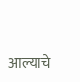आल्याचे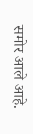समोर आले आहे.